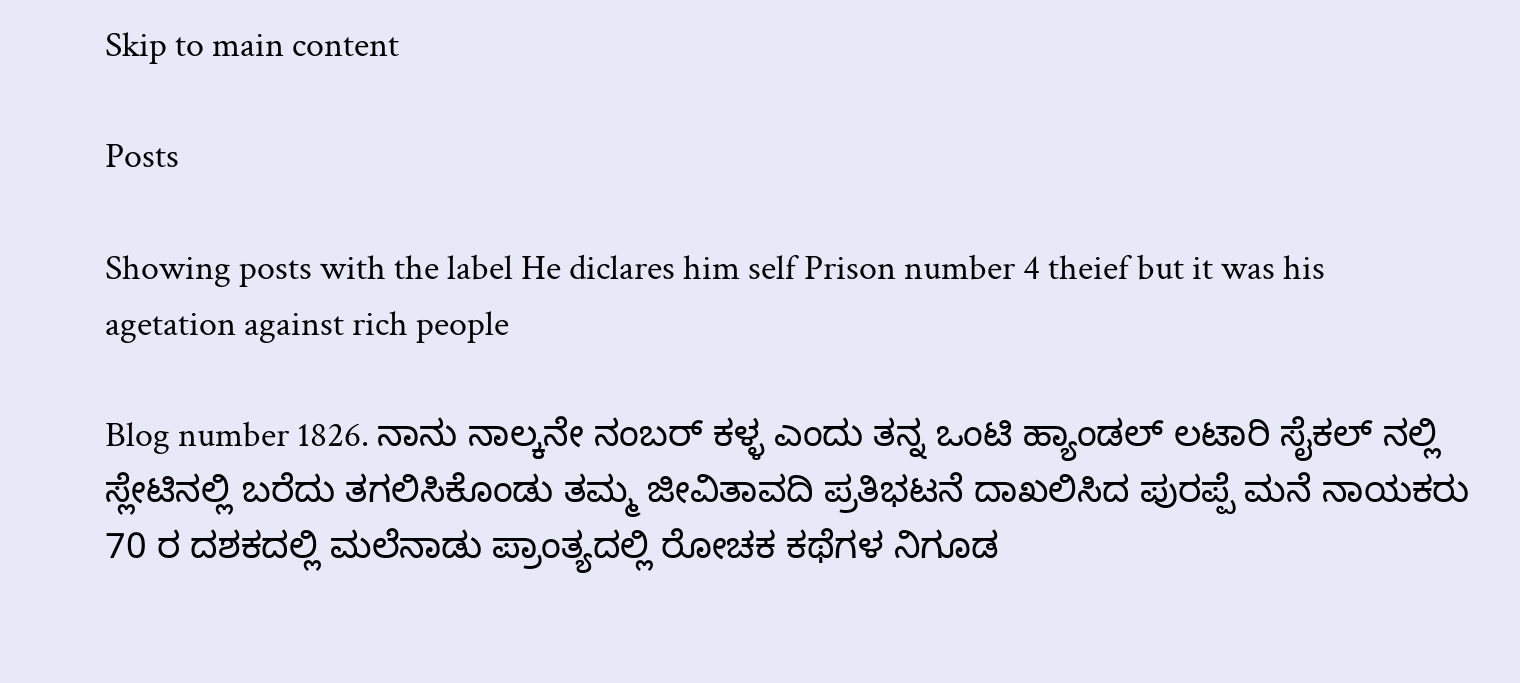Skip to main content

Posts

Showing posts with the label He diclares him self Prison number 4 theief but it was his agetation against rich people

Blog number 1826. ನಾನು ನಾಲ್ಕನೇ ನಂಬರ್ ಕಳ್ಳ ಎಂದು ತನ್ನ ಒಂಟಿ ಹ್ಯಾಂಡಲ್ ಲಟಾರಿ ಸೈಕಲ್ ನಲ್ಲಿ ಸ್ಲೇಟಿನಲ್ಲಿ ಬರೆದು ತಗಲಿಸಿಕೊಂಡು ತಮ್ಮ ಜೀವಿತಾವದಿ ಪ್ರತಿಭಟನೆ ದಾಖಲಿಸಿದ ಪುರಪ್ಪೆ ಮನೆ ನಾಯಕರು 70 ರ ದಶಕದಲ್ಲಿ ಮಲೆನಾಡು ಪ್ರಾಂತ್ಯದಲ್ಲಿ ರೋಚಕ ಕಥೆಗಳ ನಿಗೂಡ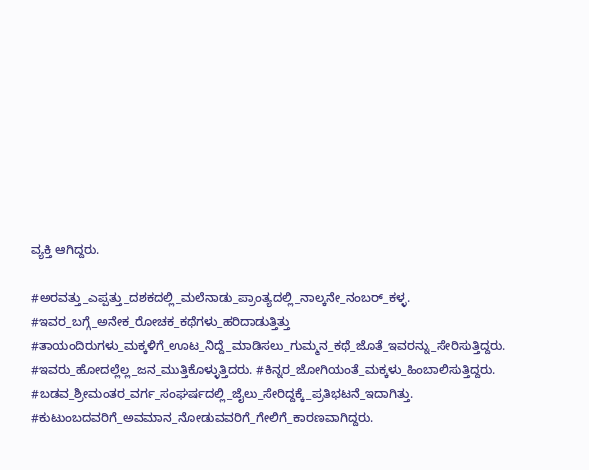ವ್ಯಕ್ತಿ ಆಗಿದ್ದರು.

#ಅರವತ್ತು_ಎಪ್ಪತ್ತು_ದಶಕದಲ್ಲಿ_ಮಲೆನಾಡು_ಪ್ರಾಂತ್ಯದಲ್ಲಿ_ನಾಲ್ಕನೇ_ನಂಬರ್_ಕಳ್ಳ. #ಇವರ_ಬಗ್ಗೆ_ಅನೇಕ_ರೋಚಕ_ಕಥೆಗಳು_ಹರಿದಾಡುತ್ತಿತ್ತು #ತಾಯಂದಿರುಗಳು_ಮಕ್ಕಳಿಗೆ_ಊಟ_ನಿದ್ದೆ_ಮಾಡಿಸಲು_ಗುಮ್ಮನ_ಕಥೆ_ಜೊತೆ_ಇವರನ್ನು_ಸೇರಿಸುತ್ತಿದ್ದರು. #ಇವರು_ಹೋದಲ್ಲೆಲ್ಲ_ಜನ_ಮುತ್ತಿಕೊಳ್ಳುತ್ತಿದರು. #ಕಿನ್ನರ_ಜೋಗಿಯಂತೆ_ಮಕ್ಕಳು_ಹಿಂಬಾಲಿಸುತ್ತಿದ್ದರು. #ಬಡವ_ಶ್ರೀಮಂತರ_ವರ್ಗ_ಸಂಘರ್ಷದಲ್ಲಿ_ಜೈಲು_ಸೇರಿದ್ದಕ್ಕೆ_ಪ್ರತಿಭಟನೆ_ಇದಾಗಿತ್ತು. #ಕುಟುಂಬದವರಿಗೆ_ಅವಮಾನ_ನೋಡುವವರಿಗೆ_ಗೇಲಿಗೆ_ಕಾರಣವಾಗಿದ್ದರು.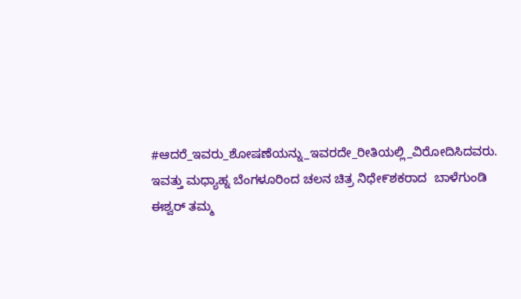#ಆದರೆ_ಇವರು_ಶೋಷಣೆಯನ್ನು_ಇವರದೇ_ರೀತಿಯಲ್ಲಿ_ವಿರೋದಿಸಿದವರು. ಇವತ್ತು ಮಧ್ಯಾಹ್ನ ಬೆಂಗಳೂರಿಂದ ಚಲನ ಚಿತ್ರ ನಿಧೇ೯ಶಕರಾದ  ಬಾಳೆಗುಂಡಿ ಈಶ್ವರ್ ತಮ್ಮ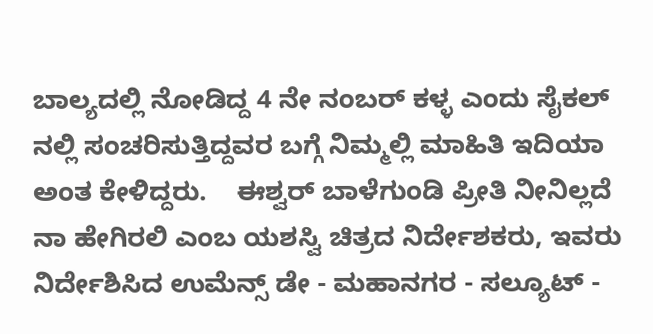ಬಾಲ್ಯದಲ್ಲಿ ನೋಡಿದ್ದ 4 ನೇ ನಂಬರ್ ಕಳ್ಳ ಎಂದು ಸೈಕಲ್ ನಲ್ಲಿ ಸಂಚರಿಸುತ್ತಿದ್ದವರ ಬಗ್ಗೆ ನಿಮ್ಮಲ್ಲಿ ಮಾಹಿತಿ ಇದಿಯಾ ಅಂತ ಕೇಳಿದ್ದರು.    ಈಶ್ವರ್ ಬಾಳೆಗುಂಡಿ ಪ್ರೀತಿ ನೀನಿಲ್ಲದೆ ನಾ ಹೇಗಿರಲಿ ಎಂಬ ಯಶಸ್ವಿ ಚಿತ್ರದ ನಿರ್ದೇಶಕರು, ಇವರು ನಿರ್ದೇಶಿಸಿದ ಉಮೆನ್ಸ್ ಡೇ - ಮಹಾನಗರ - ಸಲ್ಯೂಟ್ -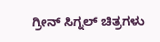ಗ್ರೀನ್ ಸಿಗ್ನಲ್ ಚಿತ್ರಗಳು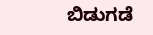ಬಿಡುಗಡೆ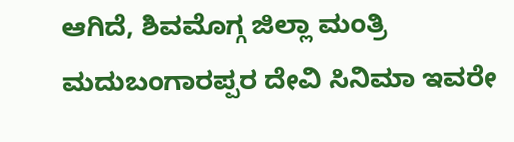ಆಗಿದೆ, ಶಿವಮೊಗ್ಗ ಜಿಲ್ಲಾ ಮಂತ್ರಿ ಮದುಬಂಗಾರಪ್ಪರ ದೇವಿ ಸಿನಿಮಾ ಇವರೇ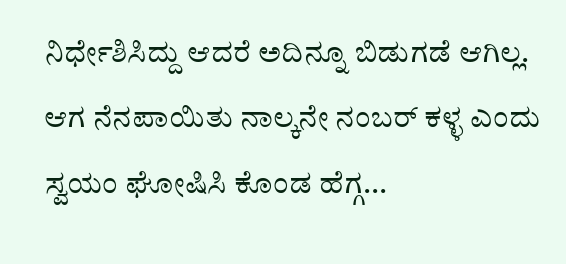ನಿರ್ಧೇಶಿಸಿದ್ದು ಆದರೆ ಅದಿನ್ನೂ ಬಿಡುಗಡೆ ಆಗಿಲ್ಲ. ಆಗ ನೆನಪಾಯಿತು ನಾಲ್ಕನೇ ನಂಬರ್ ಕಳ್ಳ ಎಂದು ಸ್ವಯಂ ಘೋಷಿಸಿ ಕೊಂಡ ಹೆಗ್ಗ...